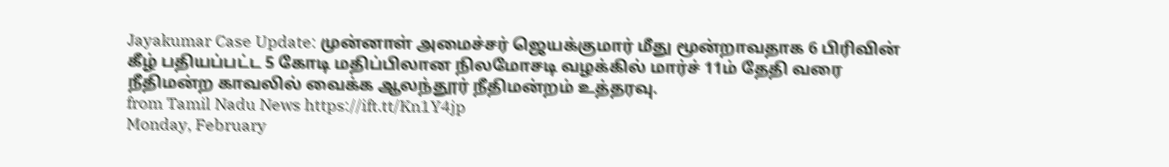Jayakumar Case Update: முன்னாள் அமைச்சர் ஜெயக்குமார் மீது மூன்றாவதாக 6 பிரிவின் கீழ் பதியப்பட்ட 5 கோடி மதிப்பிலான நிலமோசடி வழக்கில் மார்ச் 11ம் தேதி வரை நீதிமன்ற காவலில் வைக்க ஆலந்தூர் நீதிமன்றம் உத்தரவு.
from Tamil Nadu News https://ift.tt/Kn1Y4jp
Monday, February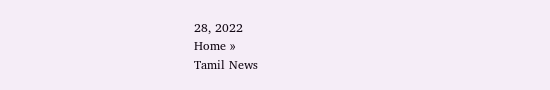28, 2022
Home »
Tamil News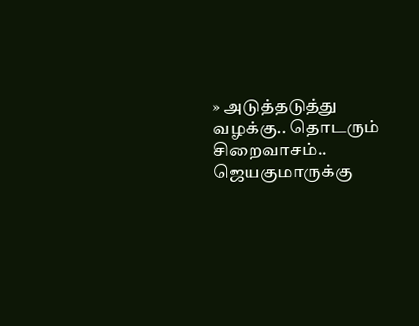» அடுத்தடுத்து வழக்கு.. தொடரும் சிறைவாசம்.. ஜெயகுமாருக்கு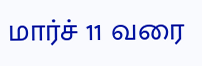மார்ச் 11 வரை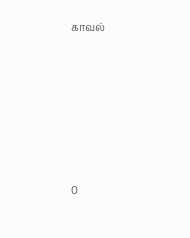காவல்







0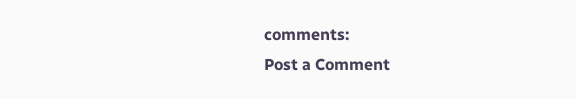comments:
Post a Comment